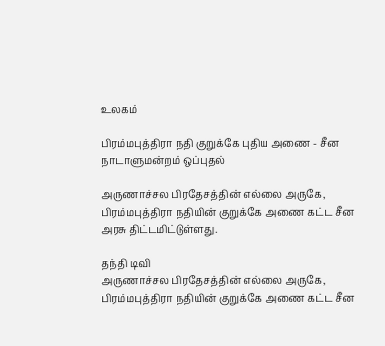உலகம்

பிரம்மபுத்திரா நதி குறுக்கே புதிய அணை - சீன நாடாளுமன்றம் ஒப்புதல்

அருணாச்சல பிரதேசத்தின் எல்லை அருகே, பிரம்மபுத்திரா நதியின் குறுக்கே அணை கட்ட சீன அரசு திட்டமிட்டுள்ளது.

தந்தி டிவி
அருணாச்சல பிரதேசத்தின் எல்லை அருகே, பிரம்மபுத்திரா நதியின் குறுக்கே அணை கட்ட சீன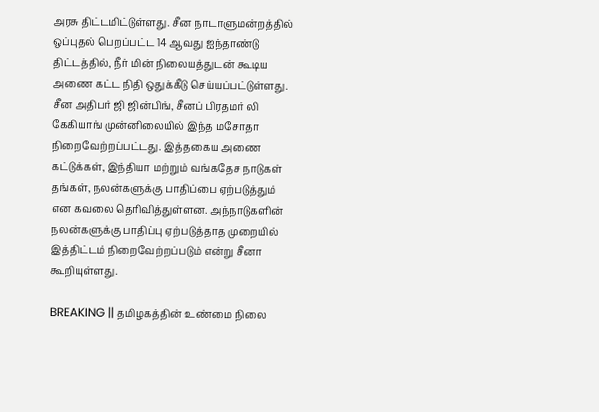அரசு திட்டமிட்டுள்ளது. சீன நாடாளுமன்றத்தில் ஒப்புதல் பெறப்பட்ட 14 ஆவது ஐந்தாண்டு திட்டத்தில், நீர் மின் நிலையத்துடன் கூடிய அணை கட்ட நிதி ஒதுக்கீடு செய்யப்பட்டுள்ளது. சீன அதிபர் ஜி ஜின்பிங், சீனப் பிரதமர் லி கேகியாங் முன்னிலையில் இந்த மசோதா நிறைவேற்றப்பட்டது. இத்தகைய அணை கட்டுக்கள், இந்தியா மற்றும் வங்கதேச நாடுகள் தங்கள், நலன்களுக்கு பாதிப்பை ஏற்படுத்தும் என கவலை தெரிவித்துள்ளன. அந்நாடுகளின் நலன்களுக்கு பாதிப்பு ஏற்படுத்தாத முறையில் இத்திட்டம் நிறைவேற்றப்படும் என்று சீனா கூறியுள்ளது.

BREAKING || தமிழகத்தின் உண்மை நிலை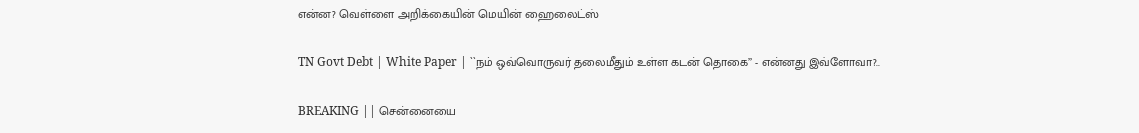என்ன? வெள்ளை அறிக்கையின் மெயின் ஹைலைட்ஸ்

TN Govt Debt | White Paper | ``நம் ஒவ்வொருவர் தலைமீதும் உள்ள கடன் தொகை’’ - என்னது இவ்ளோவா?..

BREAKING || சென்னையை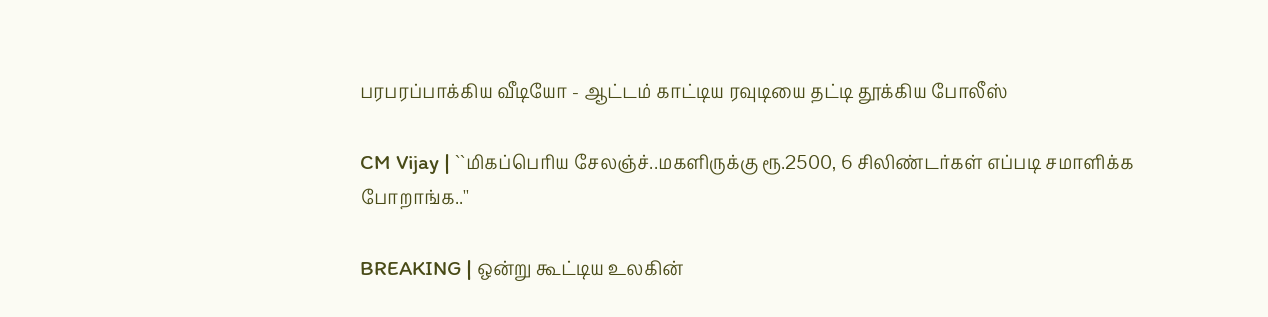பரபரப்பாக்கிய வீடியோ - ஆட்டம் காட்டிய ரவுடியை தட்டி தூக்கிய போலீஸ்

CM Vijay | ``மிகப்பெரிய சேலஞ்ச்..மகளிருக்கு ரூ.2500, 6 சிலிண்டர்கள் எப்படி சமாளிக்க போறாங்க..''

BREAKING | ஒன்று கூட்டிய உலகின்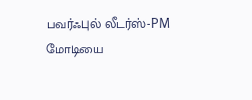பவர்ஃபுல் லீடர்ஸ்-PM மோடியை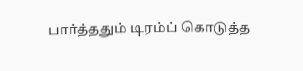பார்த்ததும் டிரம்ப் கொடுத்த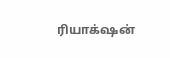ரியாக்‌ஷன்